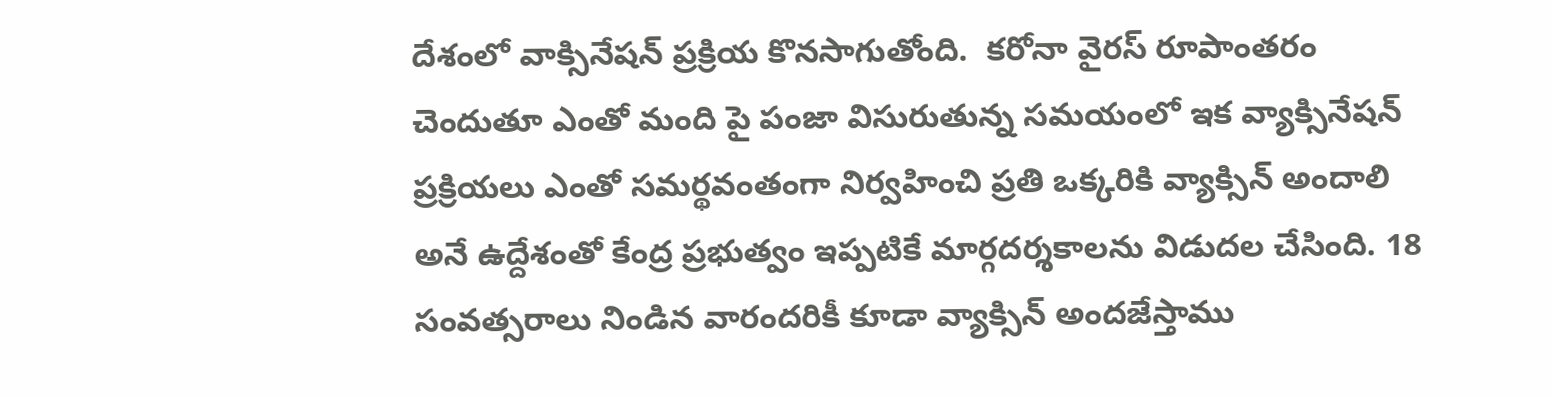దేశంలో వాక్సినేషన్ ప్రక్రియ కొనసాగుతోంది.  కరోనా వైరస్ రూపాంతరం చెందుతూ ఎంతో మంది పై పంజా విసురుతున్న సమయంలో ఇక వ్యాక్సినేషన్ ప్రక్రియలు ఎంతో సమర్థవంతంగా నిర్వహించి ప్రతి ఒక్కరికి వ్యాక్సిన్ అందాలి అనే ఉద్దేశంతో కేంద్ర ప్రభుత్వం ఇప్పటికే మార్గదర్శకాలను విడుదల చేసింది. 18 సంవత్సరాలు నిండిన వారందరికీ కూడా వ్యాక్సిన్ అందజేస్తాము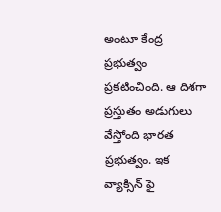అంటూ కేంద్ర ప్రభుత్వం ప్రకటించింది. ఆ దిశగా ప్రస్తుతం అడుగులు వేస్తోంది భారత ప్రభుత్వం. ఇక వ్యాక్సిన్ ఫై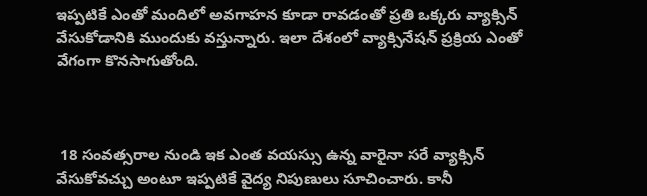ఇప్పటికే ఎంతో మందిలో అవగాహన కూడా రావడంతో ప్రతి ఒక్కరు వ్యాక్సిన్ వేసుకోడానికి ముందుకు వస్తున్నారు. ఇలా దేశంలో వ్యాక్సినేషన్ ప్రక్రియ ఎంతో వేగంగా కొనసాగుతోంది.



 18 సంవత్సరాల నుండి ఇక ఎంత వయస్సు ఉన్న వారైనా సరే వ్యాక్సిన్ వేసుకోవచ్చు అంటూ ఇప్పటికే వైద్య నిపుణులు సూచించారు. కానీ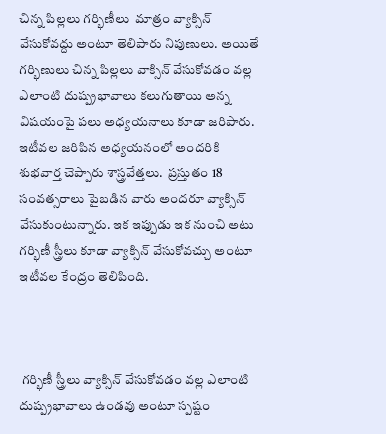చిన్న పిల్లలు గర్భిణీలు  మాత్రం వ్యాక్సిన్ వేసుకోవద్దు అంటూ తెలిపారు నిపుణులు. అయితే గర్భిణులు చిన్న పిల్లలు వాక్సిన్ వేసుకోవడం వల్ల ఎలాంటి దుష్ప్రభావాలు కలుగుతాయి అన్న విషయంపై పలు అధ్యయనాలు కూడా జరిపారు. ఇటీవల జరిపిన అధ్యయనంలో అందరికి శుభవార్త చెప్పారు శాస్త్రవేత్తలు.  ప్రస్తుతం 18 సంవత్సరాలు పైబడిన వారు అందరూ వ్యాక్సిన్ వేసుకుంటున్నారు. ఇక ఇప్పుడు ఇక నుంచి అటు గర్భిణీ స్త్రీలు కూడా వ్యాక్సిన్ వేసుకోవచ్చు అంటూ ఇటీవల కేంద్రం తెలిపింది.



 గర్భిణీ స్త్రీలు వ్యాక్సిన్ వేసుకోవడం వల్ల ఎలాంటి దుష్ప్రభావాలు ఉండవు అంటూ స్పష్టం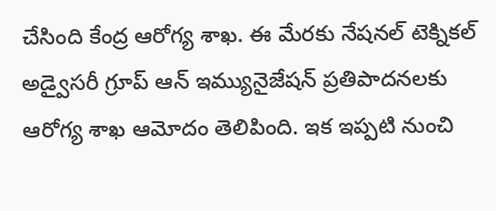చేసింది కేంద్ర ఆరోగ్య శాఖ. ఈ మేరకు నేషనల్ టెక్నికల్ అడ్వైసరీ గ్రూప్ ఆన్ ఇమ్యునైజేషన్ ప్రతిపాదనలకు ఆరోగ్య శాఖ ఆమోదం తెలిపింది. ఇక ఇప్పటి నుంచి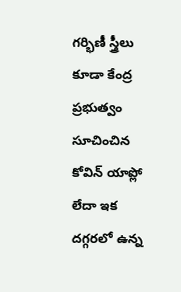గర్భిణీ స్త్రీలు కూడా కేంద్ర ప్రభుత్వం సూచించిన కోవిన్ యాప్లో లేదా ఇక దగ్గరలో ఉన్న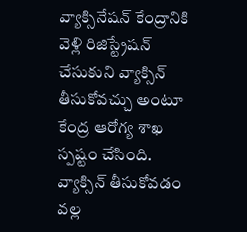వ్యాక్సినేషన్ కేంద్రానికి వెళ్లి రిజిస్ట్రేషన్ చేసుకుని వ్యాక్సిన్ తీసుకోవచ్చు అంటూ కేంద్ర ఆరోగ్య శాఖ స్పష్టం చేసింది. వ్యాక్సిన్ తీసుకోవడం వల్ల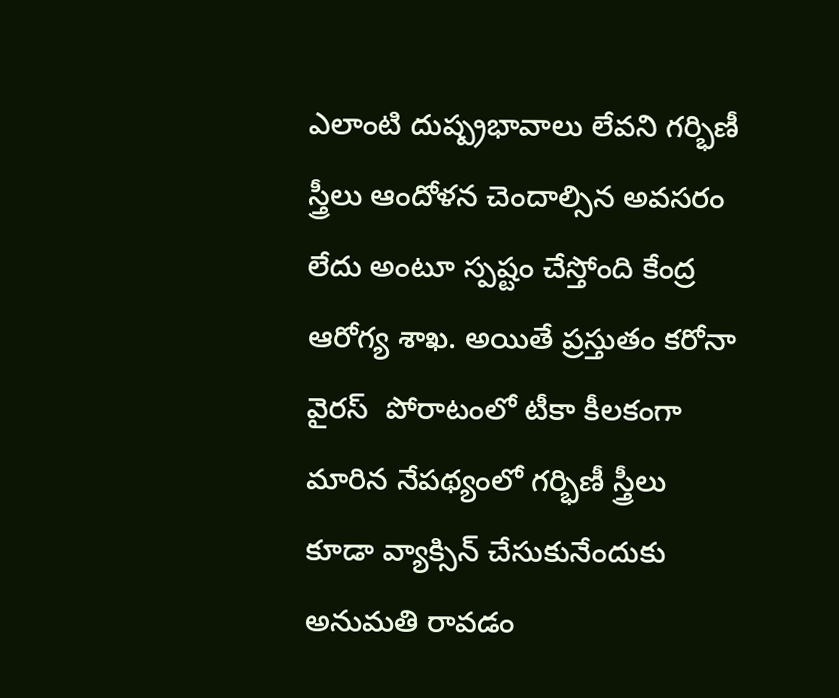ఎలాంటి దుష్ప్రభావాలు లేవని గర్భిణీ స్త్రీలు ఆందోళన చెందాల్సిన అవసరం లేదు అంటూ స్పష్టం చేస్తోంది కేంద్ర ఆరోగ్య శాఖ. అయితే ప్రస్తుతం కరోనా వైరస్  పోరాటంలో టీకా కీలకంగా మారిన నేపథ్యంలో గర్భిణీ స్త్రీలు కూడా వ్యాక్సిన్ చేసుకునేందుకు అనుమతి రావడం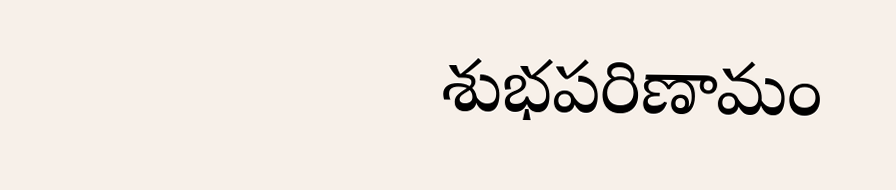శుభపరిణామం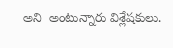అని  అంటున్నారు విశ్లేషకులు.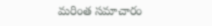మరింత సమాచారం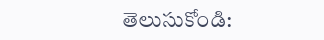తెలుసుకోండి: